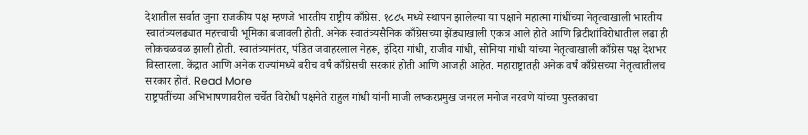देशातील सर्वात जुना राजकीय पक्ष म्हणजे भारतीय राष्ट्रीय काँग्रेस. १८८५ मध्ये स्थापन झालेल्या या पक्षाने महात्मा गांधींच्या नेतृत्वाखाली भारतीय स्वातंत्र्यलढ्यात महत्त्वाची भूमिका बजावली होती. अनेक स्वातंत्र्यसैनिक काँग्रेसच्या झेंड्याखाली एकत्र आले होते आणि ब्रिटीशांविरोधातील लढा ही लोकचळवळ झाली होती. स्वातंत्र्यानंतर, पंडित जवाहरलाल नेहरू, इंदिरा गांधी, राजीव गांधी, सोनिया गांधी यांच्या नेतृत्वाखाली काँग्रेस पक्ष देशभर विस्तारला. केंद्रात आणि अनेक राज्यांमध्ये बरीच वर्षं काँग्रेसची सरकारं होती आणि आजही आहेत. महाराष्ट्रातही अनेक वर्षं काँग्रेसच्या नेतृत्वातीलच सरकार होतं. Read More
राष्ट्रपतींच्या अभिभाषणावरील चर्चेत विरोधी पक्षनेते राहुल गांधी यांनी माजी लष्करप्रमुख जनरल मनोज नरवणे यांच्या पुस्तकाचा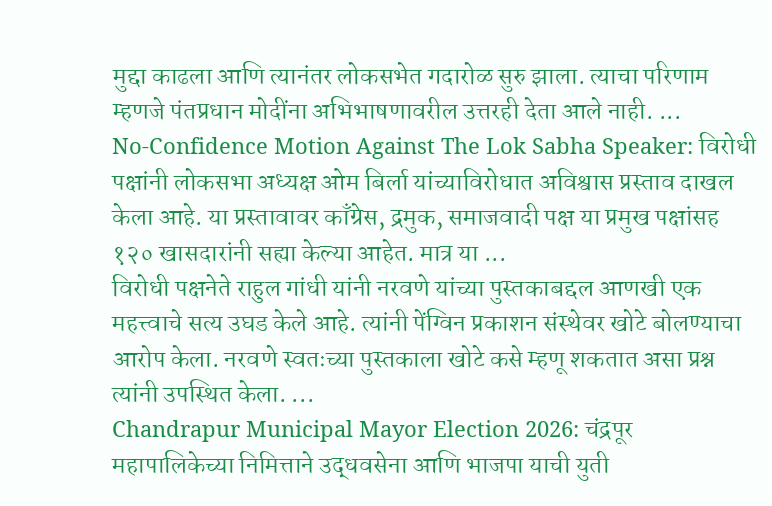मुद्दा काढला आणि त्यानंतर लोकसभेत गदारोळ सुरु झाला. त्याचा परिणाम म्हणजे पंतप्रधान मोदींना अभिभाषणावरील उत्तरही देता आले नाही. ...
No-Confidence Motion Against The Lok Sabha Speaker: विरोधी पक्षांनी लोकसभा अध्यक्ष ओम बिर्ला यांच्याविरोधात अविश्वास प्रस्ताव दाखल केला आहे. या प्रस्तावावर काँग्रेस, द्रमुक, समाजवादी पक्ष या प्रमुख पक्षांसह १२० खासदारांनी सह्या केल्या आहेत. मात्र या ...
विरोधी पक्षनेते राहुल गांधी यांनी नरवणे यांच्या पुस्तकाबद्दल आणखी एक महत्त्वाचे सत्य उघड केले आहे. त्यांनी पेंग्विन प्रकाशन संस्थेवर खोटे बोलण्याचा आरोप केला. नरवणे स्वतःच्या पुस्तकाला खोटे कसे म्हणू शकतात असा प्रश्न त्यांनी उपस्थित केला. ...
Chandrapur Municipal Mayor Election 2026: चंद्रपूर महापालिकेच्या निमित्ताने उद्धवसेना आणि भाजपा याची युती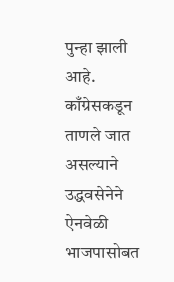पुन्हा झाली आहे. काँग्रेसकडून ताणले जात असल्याने उद्धवसेनेने ऐनवेळी भाजपासोबत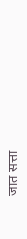जात सत्ता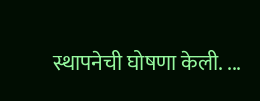स्थापनेची घोषणा केली. ...